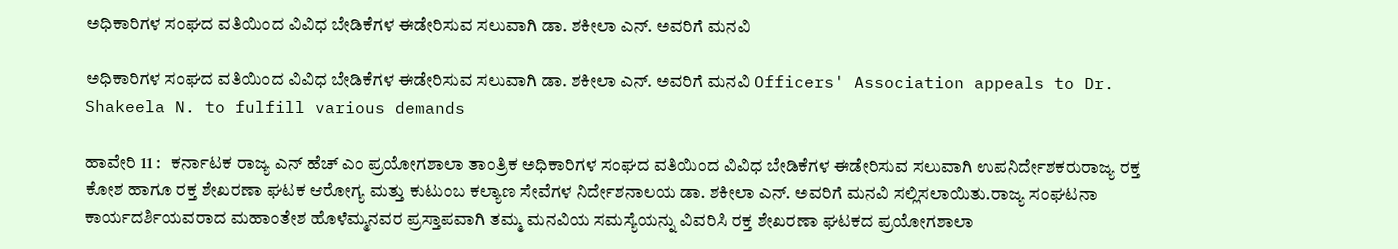ಅಧಿಕಾರಿಗಳ ಸಂಘದ ವತಿಯಿಂದ ವಿವಿಧ ಬೇಡಿಕೆಗಳ ಈಡೇರಿಸುವ ಸಲುವಾಗಿ ಡಾ. ಶಕೀಲಾ ಎನ್‌. ಅವರಿಗೆ ಮನವಿ

ಅಧಿಕಾರಿಗಳ ಸಂಘದ ವತಿಯಿಂದ ವಿವಿಧ ಬೇಡಿಕೆಗಳ ಈಡೇರಿಸುವ ಸಲುವಾಗಿ ಡಾ. ಶಕೀಲಾ ಎನ್‌. ಅವರಿಗೆ ಮನವಿ Officers' Association appeals to Dr. Shakeela N. to fulfill various demands

ಹಾವೇರಿ 11 :   ಕರ್ನಾಟಕ ರಾಜ್ಯ ಎನ್ ಹೆಚ್ ಎಂ ಪ್ರಯೋಗಶಾಲಾ ತಾಂತ್ರಿಕ ಅಧಿಕಾರಿಗಳ ಸಂಘದ ವತಿಯಿಂದ ವಿವಿಧ ಬೇಡಿಕೆಗಳ ಈಡೇರಿಸುವ ಸಲುವಾಗಿ ಉಪನಿರ್ದೇಶಕರುರಾಜ್ಯ ರಕ್ತ ಕೋಶ ಹಾಗೂ ರಕ್ತ ಶೇಖರಣಾ ಘಟಕ ಆರೋಗ್ಯ ಮತ್ತು ಕುಟುಂಬ ಕಲ್ಯಾಣ ಸೇವೆಗಳ ನಿರ್ದೇಶನಾಲಯ ಡಾ. ಶಕೀಲಾ ಎನ್‌. ಅವರಿಗೆ ಮನವಿ ಸಲ್ಲಿಸಲಾಯಿತು.ರಾಜ್ಯ ಸಂಘಟನಾ ಕಾರ್ಯದರ್ಶಿಯವರಾದ ಮಹಾಂತೇಶ ಹೊಳೆಮ್ಮನವರ ಪ್ರಸ್ತಾಪವಾಗಿ ತಮ್ಮ ಮನವಿಯ ಸಮಸ್ಯೆಯನ್ನು ವಿವರಿಸಿ ರಕ್ತ ಶೇಖರಣಾ ಘಟಕದ ಪ್ರಯೋಗಶಾಲಾ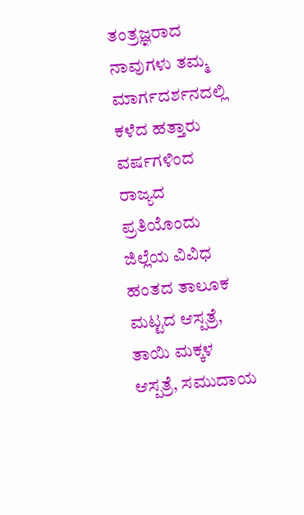ತಂತ್ರಜ್ಞರಾದ ನಾವುಗಳು ತಮ್ಮ ಮಾರ್ಗದರ್ಶನದಲ್ಲಿ ಕಳೆದ ಹತ್ತಾರು ವರ್ಷಗಳಿಂದ ರಾಜ್ಯದ ಪ್ರತಿಯೊಂದು ಜಿಲ್ಲೆಯ ವಿವಿಧ ಹಂತದ ತಾಲೂಕ ಮಟ್ಟದ ಆಸ್ಪತ್ರೆ, ತಾಯಿ ಮಕ್ಕಳ ಆಸ್ಪತ್ರೆ, ಸಮುದಾಯ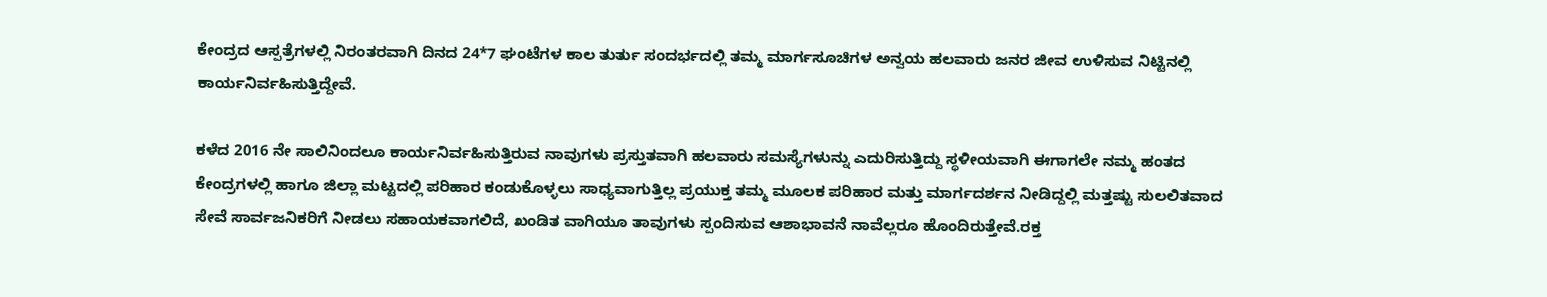ಕೇಂದ್ರದ ಆಸ್ಪತ್ರೆಗಳಲ್ಲಿ ನಿರಂತರವಾಗಿ ದಿನದ 24*7 ಘಂಟೆಗಳ ಕಾಲ ತುರ್ತು ಸಂದರ್ಭದಲ್ಲಿ ತಮ್ಮ ಮಾರ್ಗಸೂಚಿಗಳ ಅನ್ವಯ ಹಲವಾರು ಜನರ ಜೀವ ಉಳಿಸುವ ನಿಟ್ಟಿನಲ್ಲಿ ಕಾರ್ಯನಿರ್ವಹಿಸುತ್ತಿದ್ದೇವೆ.

ಕಳೆದ 2016 ನೇ ಸಾಲಿನಿಂದಲೂ ಕಾರ್ಯನಿರ್ವಹಿಸುತ್ತಿರುವ ನಾವುಗಳು ಪ್ರಸ್ತುತವಾಗಿ ಹಲವಾರು ಸಮಸ್ಯೆಗಳುನ್ನು ಎದುರಿಸುತ್ತಿದ್ದು ಸ್ಥಳೀಯವಾಗಿ ಈಗಾಗಲೇ ನಮ್ಮ ಹಂತದ ಕೇಂದ್ರಗಳಲ್ಲಿ ಹಾಗೂ ಜಿಲ್ಲಾ ಮಟ್ಟದಲ್ಲಿ ಪರಿಹಾರ ಕಂಡುಕೊಳ್ಳಲು ಸಾಧ್ಯವಾಗುತ್ತಿಲ್ಲ ಪ್ರಯುಕ್ತ ತಮ್ಮ ಮೂಲಕ ಪರಿಹಾರ ಮತ್ತು ಮಾರ್ಗದರ್ಶನ ನೀಡಿದ್ದಲ್ಲಿ ಮತ್ತಷ್ಟು ಸುಲಲಿತವಾದ ಸೇವೆ ಸಾರ್ವಜನಿಕರಿಗೆ ನೀಡಲು ಸಹಾಯಕವಾಗಲಿದೆ, ಖಂಡಿತ ವಾಗಿಯೂ ತಾವುಗಳು ಸ್ಪಂದಿಸುವ ಆಶಾಭಾವನೆ ನಾವೆಲ್ಲರೂ ಹೊಂದಿರುತ್ತೇವೆ.ರಕ್ತ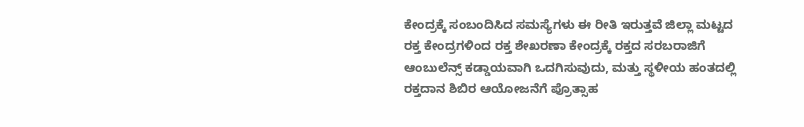ಕೇಂದ್ರಕ್ಕೆ ಸಂಬಂದಿಸಿದ ಸಮಸ್ಯೆಗಳು ಈ ರೀತಿ ಇರುತ್ತವೆ ಜಿಲ್ಲಾ ಮಟ್ಟದ ರಕ್ತ ಕೇಂದ್ರಗಳಿಂದ ರಕ್ತ ಶೇಖರಣಾ ಕೇಂದ್ರಕ್ಕೆ ರಕ್ತದ ಸರಬರಾಜಿಗೆ ಆಂಬುಲೆನ್ಸ್‌ ಕಡ್ಡಾಯವಾಗಿ ಒದಗಿಸುವುದು, ಮತ್ತು ಸ್ಥಳೀಯ ಹಂತದಲ್ಲಿ ರಕ್ತದಾನ ಶಿಬಿರ ಆಯೋಜನೆಗೆ ಪ್ರೊತ್ಸಾಹ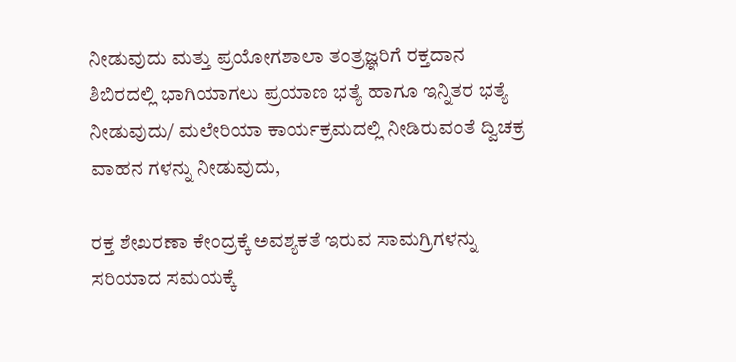ನೀಡುವುದು ಮತ್ತು ಪ್ರಯೋಗಶಾಲಾ ತಂತ್ರಜ್ಞರಿಗೆ ರಕ್ತದಾನ ಶಿಬಿರದಲ್ಲಿ ಭಾಗಿಯಾಗಲು ಪ್ರಯಾಣ ಭತ್ಯೆ ಹಾಗೂ ಇನ್ನಿತರ ಭತ್ಯೆ ನೀಡುವುದು/ ಮಲೇರಿಯಾ ಕಾರ್ಯಕ್ರಮದಲ್ಲಿ ನೀಡಿರುವಂತೆ ದ್ವಿಚಕ್ರ ವಾಹನ ಗಳನ್ನು ನೀಡುವುದು,

ರಕ್ತ ಶೇಖರಣಾ ಕೇಂದ್ರಕ್ಕೆ ಅವಶ್ಯಕತೆ ಇರುವ ಸಾಮಗ್ರಿಗಳನ್ನು ಸರಿಯಾದ ಸಮಯಕ್ಕೆ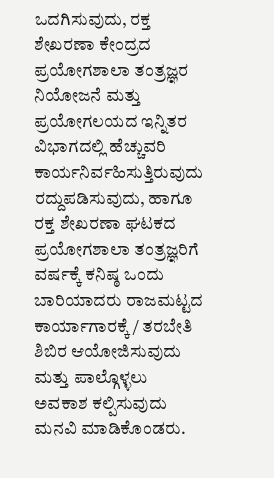ಒದಗಿಸುವುದು, ರಕ್ತ ಶೇಖರಣಾ ಕೇಂದ್ರದ ಪ್ರಯೋಗಶಾಲಾ ತಂತ್ರಜ್ಞರ ನಿಯೋಜನೆ ಮತ್ತು ಪ್ರಯೋಗಲಯದ ಇನ್ನಿತರ ವಿಭಾಗದಲ್ಲಿ ಹೆಚ್ಚುವರಿ ಕಾರ್ಯನಿರ್ವಹಿಸುತ್ತಿರುವುದು ರದ್ದುಪಡಿಸುವುದು, ಹಾಗೂ ರಕ್ತ ಶೇಖರಣಾ ಘಟಕದ ಪ್ರಯೋಗಶಾಲಾ ತಂತ್ರಜ್ಞರಿಗೆ ವರ್ಷಕ್ಕೆ ಕನಿಷ್ಠ ಒಂದು ಬಾರಿಯಾದರು ರಾಜಮಟ್ಟದ ಕಾರ್ಯಾಗಾರಕ್ಕೆ / ತರಬೇತಿ ಶಿಬಿರ ಆಯೋಜಿಸುವುದು ಮತ್ತು ಪಾಲ್ಗೊಳ್ಳಲು ಅವಕಾಶ ಕಲ್ಪಿಸುವುದು ಮನವಿ ಮಾಡಿಕೊಂಡರು.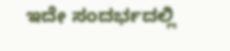ಇದೇ ಸಂದರ್ಭದಲ್ಲಿ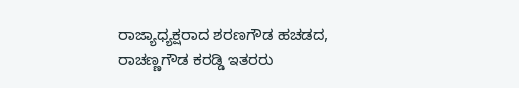ರಾಜ್ಯಾಧ್ಯಕ್ಷರಾದ ಶರಣಗೌಡ ಹಚಡದ, ರಾಚಣ್ಣಗೌಡ ಕರಡ್ಡಿ ಇತರರು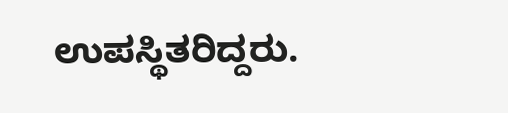ಉಪಸ್ಥಿತರಿದ್ದರು.